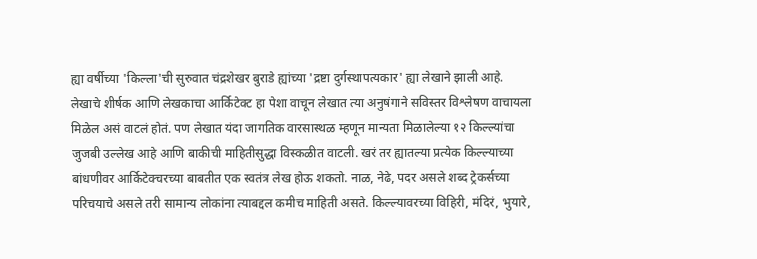ह्या वर्षीच्या 'किल्ला'ची सुरुवात चंद्रशेखर बुराडे ह्यांच्या 'द्रष्टा दुर्गस्थापत्यकार' ह्या लेखाने झाली आहे. लेखाचे शीर्षक आणि लेखकाचा आर्किटेक्ट हा पेशा वाचून लेखात त्या अनुषंगाने सविस्तर विश्लेषण वाचायला मिळेल असं वाटलं होतं. पण लेखात यंदा जागतिक वारसास्थळ म्हणून मान्यता मिळालेल्या १२ किल्ल्यांचा जुजबी उल्लेख आहे आणि बाकीची माहितीसुद्धा विस्कळीत वाटली. खरं तर ह्यातल्या प्रत्येक किल्ल्याच्या बांधणीवर आर्किटेक्चरच्या बाबतीत एक स्वतंत्र लेख होऊ शकतो. नाळ, नेढे, पदर असले शब्द ट्रेकर्सच्या परिचयाचे असले तरी सामान्य लोकांना त्याबद्दल कमीच माहिती असते. किल्ल्यावरच्या विहिरी, मंदिरं, भुयारे,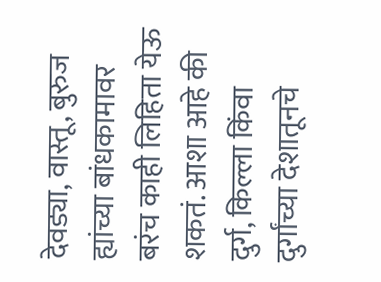देवड्या, वास्तू, बुरुज ह्यांच्या बांधकामावर बरंच काही लिहिता येऊ शकतं. आशा आहे की दुर्ग, किल्ला किंवा दुर्गांच्या देशातूनचे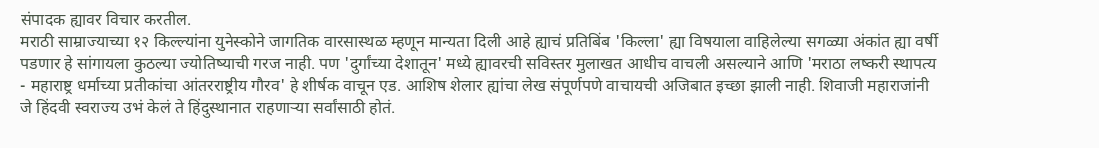संपादक ह्यावर विचार करतील.
मराठी साम्राज्याच्या १२ किल्ल्यांना युनेस्कोने जागतिक वारसास्थळ म्हणून मान्यता दिली आहे ह्याचं प्रतिबिंब 'किल्ला' ह्या विषयाला वाहिलेल्या सगळ्या अंकांत ह्या वर्षी पडणार हे सांगायला कुठल्या ज्योतिष्याची गरज नाही. पण 'दुर्गांच्या देशातून' मध्ये ह्यावरची सविस्तर मुलाखत आधीच वाचली असल्याने आणि 'मराठा लष्करी स्थापत्य - महाराष्ट्र धर्माच्या प्रतीकांचा आंतरराष्ट्रीय गौरव' हे शीर्षक वाचून एड. आशिष शेलार ह्यांचा लेख संपूर्णपणे वाचायची अजिबात इच्छा झाली नाही. शिवाजी महाराजांनी जे हिंदवी स्वराज्य उभं केलं ते हिंदुस्थानात राहणाऱ्या सर्वांसाठी होतं.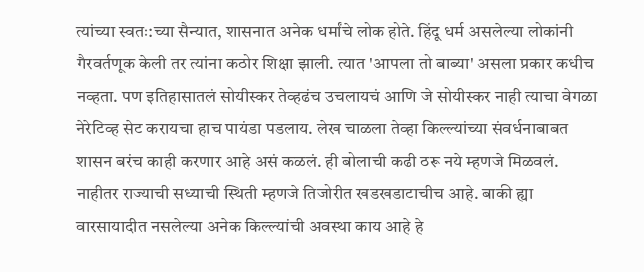त्यांच्या स्वतः:च्या सैन्यात, शासनात अनेक धर्मांचे लोक होते. हिंदू धर्म असलेल्या लोकांनी गैरवर्तणूक केली तर त्यांना कठोर शिक्षा झाली. त्यात 'आपला तो बाब्या' असला प्रकार कधीच नव्हता. पण इतिहासातलं सोयीस्कर तेव्हढंच उचलायचं आणि जे सोयीस्कर नाही त्याचा वेगळा नेरेटिव्ह सेट करायचा हाच पायंडा पडलाय. लेख चाळला तेव्हा किल्ल्यांच्या संवर्धनाबाबत शासन बरंच काही करणार आहे असं कळलं. ही बोलाची कढी ठरू नये म्हणजे मिळवलं. नाहीतर राज्याची सध्याची स्थिती म्हणजे तिजोरीत खडखडाटाचीच आहे. बाकी ह्या वारसायादीत नसलेल्या अनेक किल्ल्यांची अवस्था काय आहे हे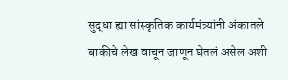सुद्धा ह्या सांस्कृतिक कार्यमंत्र्यांनी अंकातले बाकीचे लेख वाचून जाणून घेतलं असेल अशी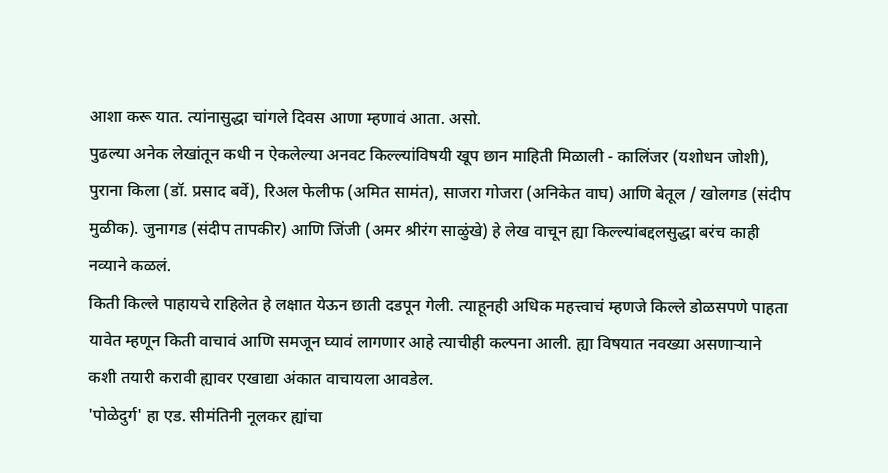आशा करू यात. त्यांनासुद्धा चांगले दिवस आणा म्हणावं आता. असो.
पुढल्या अनेक लेखांतून कधी न ऐकलेल्या अनवट किल्ल्यांविषयी खूप छान माहिती मिळाली - कालिंजर (यशोधन जोशी), पुराना किला (डॉ. प्रसाद बर्वे), रिअल फेलीफ (अमित सामंत), साजरा गोजरा (अनिकेत वाघ) आणि बेतूल / खोलगड (संदीप मुळीक). जुनागड (संदीप तापकीर) आणि जिंजी (अमर श्रीरंग साळुंखे) हे लेख वाचून ह्या किल्ल्यांबद्दलसुद्धा बरंच काही नव्याने कळलं.
किती किल्ले पाहायचे राहिलेत हे लक्षात येऊन छाती दडपून गेली. त्याहूनही अधिक महत्त्वाचं म्हणजे किल्ले डोळसपणे पाहता यावेत म्हणून किती वाचावं आणि समजून घ्यावं लागणार आहे त्याचीही कल्पना आली. ह्या विषयात नवख्या असणाऱ्याने कशी तयारी करावी ह्यावर एखाद्या अंकात वाचायला आवडेल.
'पोळेदुर्ग' हा एड. सीमंतिनी नूलकर ह्यांचा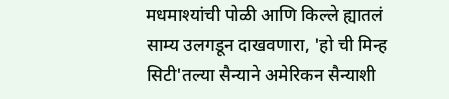मधमाश्यांची पोळी आणि किल्ले ह्यातलं साम्य उलगडून दाखवणारा, 'हो ची मिन्ह सिटी'तल्या सैन्याने अमेरिकन सैन्याशी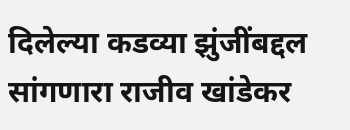दिलेल्या कडव्या झुंजींबद्दल सांगणारा राजीव खांडेकर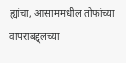ह्यांचा, आसाममधील तोफांच्या वापराबद्द्लच्या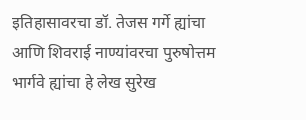इतिहासावरचा डॉ. तेजस गर्गे ह्यांचा आणि शिवराई नाण्यांवरचा पुरुषोत्तम भार्गवे ह्यांचा हे लेख सुरेख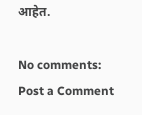आहेत.

No comments:
Post a Comment